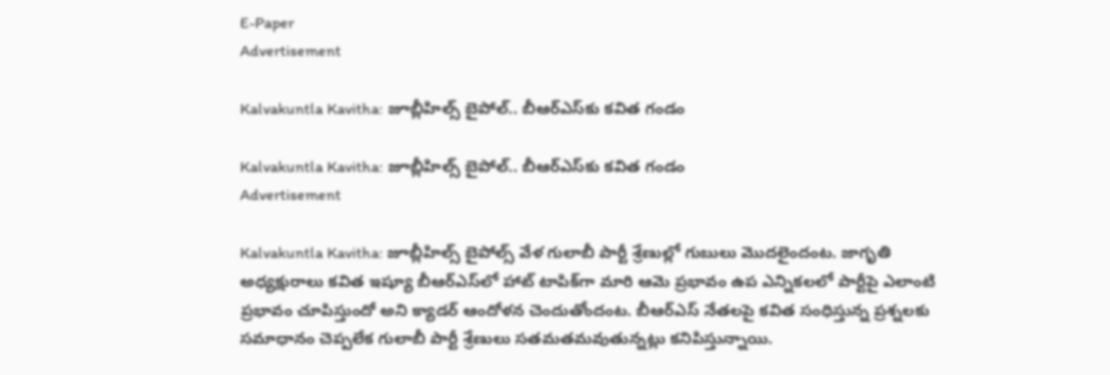E-Paper
Advertisement

Kalvakuntla Kavitha: జూబ్లీహిల్స్ బైపోల్‌.. బీఆర్ఎస్‌కు కవిత గండం

Kalvakuntla Kavitha: జూబ్లీహిల్స్ బైపోల్‌.. బీఆర్ఎస్‌కు కవిత గండం
Advertisement

Kalvakuntla Kavitha: జూబ్లీహిల్స్ బైపోల్స్ వేళ గులాబీ పార్టీ శ్రేణుల్లో గుబులు మొదలైందంట. జాగృతి అధ్యక్షురాలు కవిత ఇష్యూ బీఆర్ఎస్‌లో హాట్ టాపిక్‌గా మారి ఆమె ప్రభావం ఉప ఎన్నికలలో పార్టీపై ఎలాంటి ప్రభావం చూపిస్తుందో అని క్యాడర్ ఆందోళన చెందుతోందంట. బీఆర్ఎస్ నేతలపై కవిత సంధిస్తున్న ప్రశ్నలకు సమాధానం చెప్పలేక గులాబీ పార్టీ శ్రేణులు సతమతమవుతున్నట్లు కనిపిస్తున్నాయి.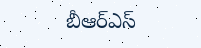బీఆర్ఎస్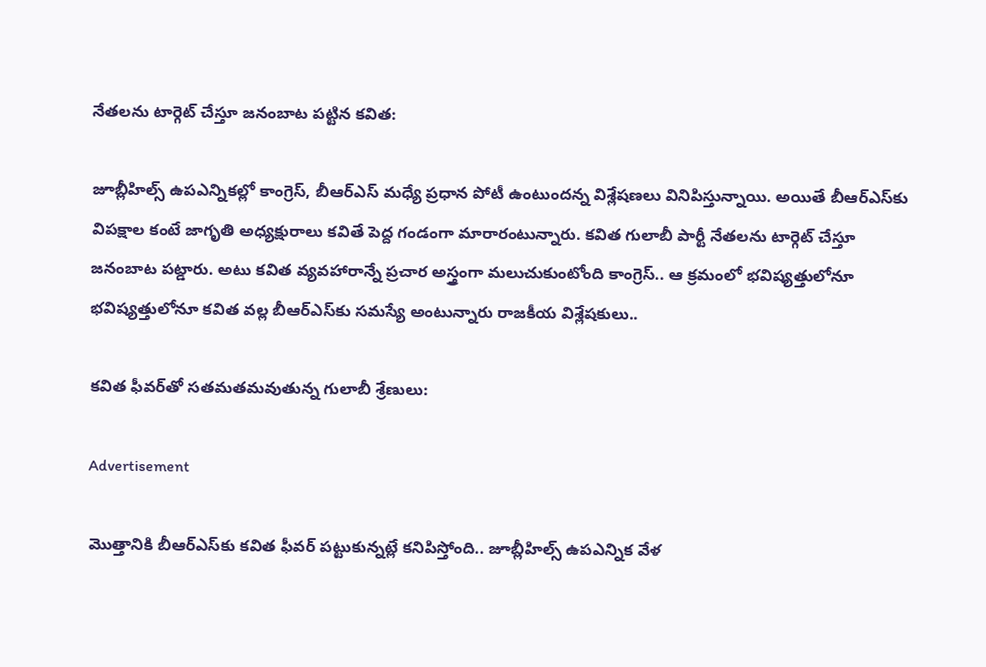నేతలను టార్గెట్ చేస్తూ జనంబాట పట్టిన కవిత:

జూబ్లీహిల్స్ ఉపఎన్నికల్లో కాంగ్రెస్, బీఆర్ఎస్ మధ్యే ప్రధాన పోటీ ఉంటుందన్న విశ్లేషణలు వినిపిస్తున్నాయి. అయితే బీఆర్ఎస్‌కు విపక్షాల కంటే జాగృతి అధ్యక్షురాలు కవితే పెద్ద గండంగా మారారంటున్నారు. కవిత గులాబీ పార్టీ నేతలను టార్గెట్ చేస్తూ జనంబాట పట్డారు. అటు కవిత వ్యవహారాన్నే ప్రచార అస్త్రంగా మలుచుకుంటోంది కాంగ్రెస్.. ఆ క్రమంలో భవిష్యత్తులోనూ భవిష్యత్తులోనూ కవిత వల్ల బీఆర్ఎస్‌కు సమస్యే అంటున్నారు రాజకీయ విశ్లేషకులు..

కవిత ఫీవర్‌తో సతమతమవుతున్న గులాబీ శ్రేణులు:

Advertisement

మొత్తానికి బీఆర్ఎస్‌కు కవిత ఫీవర్ పట్టుకున్నట్లే కనిపిస్తోంది.. జూబ్లీహిల్స్ ఉపఎన్నిక వేళ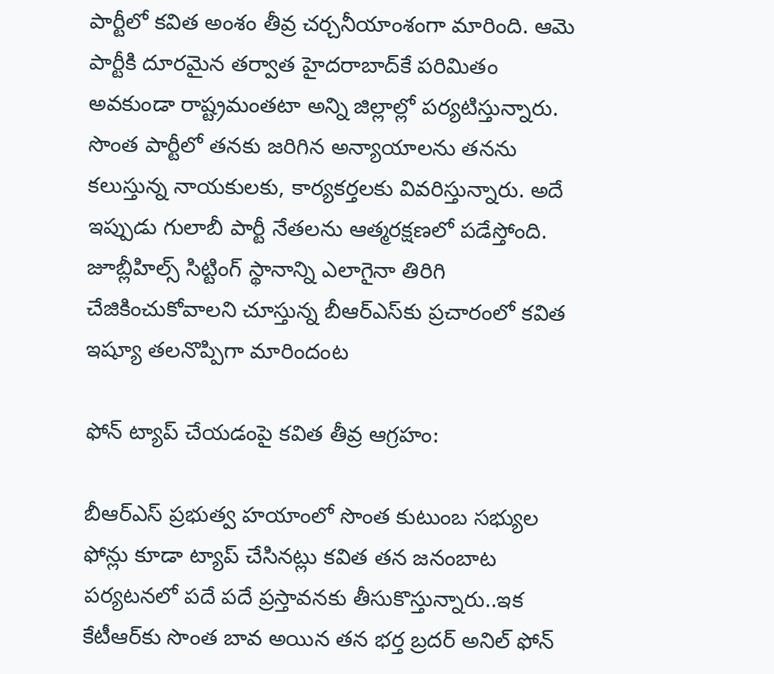పార్టీలో కవిత అంశం తీవ్ర చర్చనీయాంశంగా మారింది. ఆమె పార్టీకి దూరమైన తర్వాత హైదరాబాద్‌కే పరిమితం అవకుండా రాష్ట్రమంతటా అన్ని జిల్లాల్లో పర్యటిస్తున్నారు. సొంత పార్టీలో తనకు జరిగిన అన్యాయాలను తనను కలుస్తున్న నాయకులకు, కార్యకర్తలకు వివరిస్తున్నారు. అదే ఇప్పుడు గులాబీ పార్టీ నేతలను ఆత్మరక్షణలో పడేస్తోంది. జూబ్లీహిల్స్ సిట్టింగ్ స్థానాన్ని ఎలాగైనా తిరిగి చేజికించుకోవాలని చూస్తున్న బీఆర్ఎస్‌కు ప్రచారంలో కవిత ఇష్యూ తలనొప్పిగా మారిందంట

ఫోన్ ట్యాప్ చేయడంపై కవిత తీవ్ర ఆగ్రహం:

బీఆర్ఎస్ ప్రభుత్వ హయాంలో సొంత కుటుంబ సభ్యుల ఫోన్లు కూడా ట్యాప్ చేసినట్లు కవిత తన జనంబాట పర్యటనలో పదే పదే ప్రస్తావనకు తీసుకొస్తున్నారు..ఇక కేటీఆర్‌కు సొంత బావ అయిన తన భర్త బ్రదర్ అనిల్ ఫోన్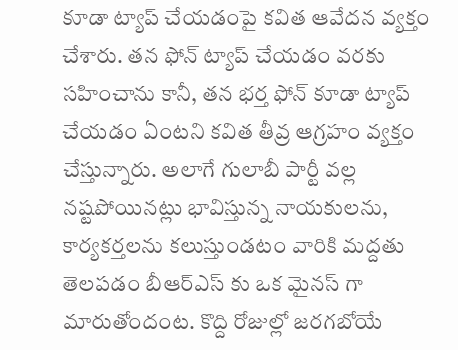కూడా ట్యాప్ చేయడంపై కవిత ఆవేదన వ్యక్తం చేశారు. తన ఫోన్ ట్యాప్ చేయడం వరకు సహించాను కానీ, తన భర్త ఫోన్ కూడా ట్యాప్ చేయడం ఏంటని కవిత తీవ్ర ఆగ్రహం వ్యక్తం చేస్తున్నారు. అలాగే గులాబీ పార్టీ వల్ల నష్టపోయినట్లు భావిస్తున్న నాయకులను, కార్యకర్తలను కలుస్తుండటం వారికి మద్దతు తెలపడం బీఆర్ఎస్ కు ఒక మైనస్ గా మారుతోందంట. కొద్ది రోజుల్లో జరగబోయే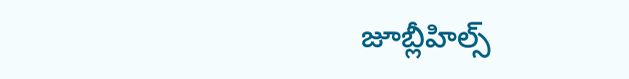జూబ్లీహిల్స్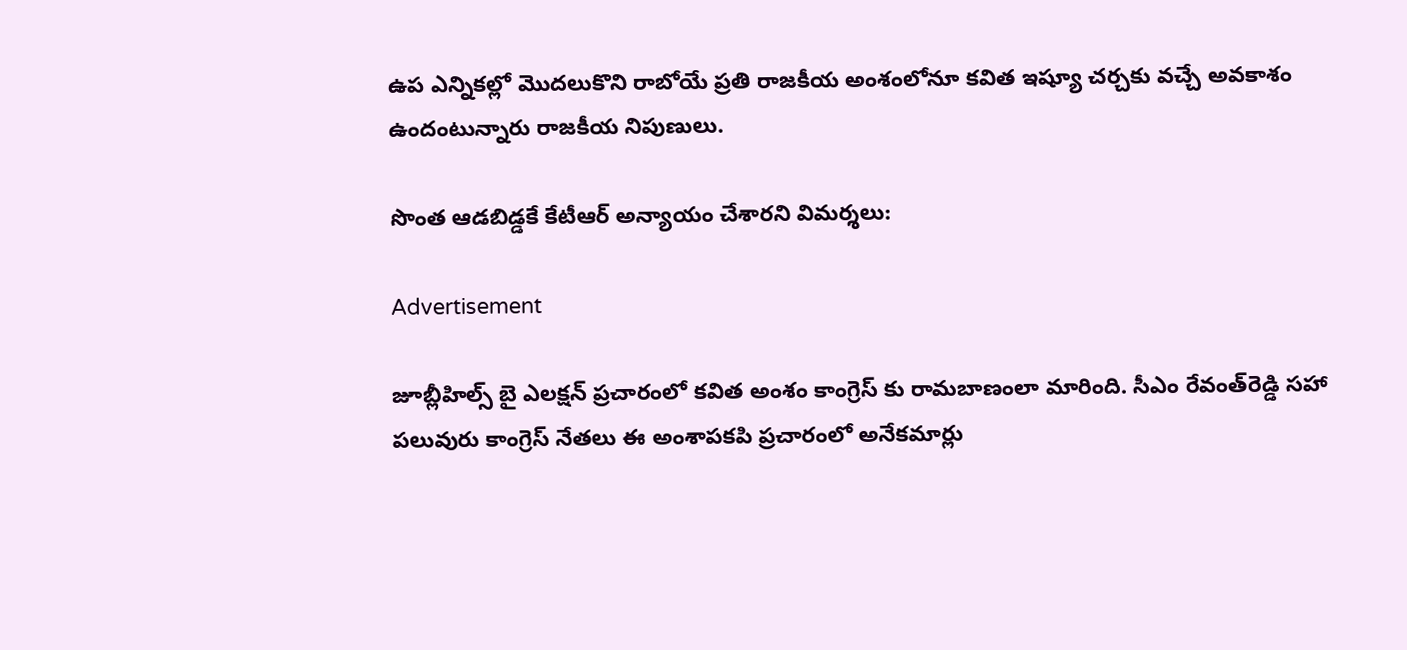ఉప ఎన్నికల్లో మొదలుకొని రాబోయే ప్రతి రాజకీయ అంశంలోనూ కవిత ఇష్యూ చర్చకు వచ్చే అవకాశం ఉందంటున్నారు రాజకీయ నిపుణులు.

సొంత ఆడబిడ్డకే కేటీఆర్ అన్యాయం చేశారని విమర్శలు:

Advertisement

జూబ్లీహిల్స్ బై ఎలక్షన్ ప్రచారంలో కవిత అంశం కాంగ్రెస్ కు రామబాణంలా మారింది. సీఎం రేవంత్‌రెడ్డి సహా పలువురు కాంగ్రెస్ నేతలు ఈ అంశాపకపి ప్రచారంలో అనేకమార్లు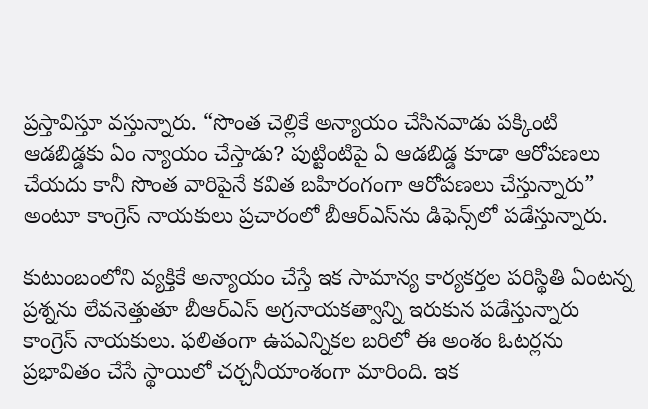ప్రస్తావిస్తూ వస్తున్నారు. “సొంత చెల్లికే అన్యాయం చేసినవాడు పక్కింటి ఆడబిడ్డకు ఏం న్యాయం చేస్తాడు? పుట్టింటిపై ఏ ఆడబిడ్డ కూడా ఆరోపణలు చేయదు కానీ సొంత వారిపైనే కవిత బహిరంగంగా ఆరోపణలు చేస్తున్నారు” అంటూ కాంగ్రెస్ నాయకులు ప్రచారంలో బీఆర్ఎస్‌ను డిఫెన్స్‌లో పడేస్తున్నారు.

కుటుంబంలోని వ్యక్తికే అన్యాయం చేస్తే ఇక సామాన్య కార్యకర్తల పరిస్థితి ఏంటన్న ప్రశ్నను లేవనెత్తుతూ బీఆర్ఎస్ అగ్రనాయకత్వాన్ని ఇరుకున పడేస్తున్నారు కాంగ్రెస్ నాయకులు. ఫలితంగా ఉపఎన్నికల బరిలో ఈ అంశం ఓటర్లను ప్రభావితం చేసే స్థాయిలో చర్చనీయాంశంగా మారింది. ఇక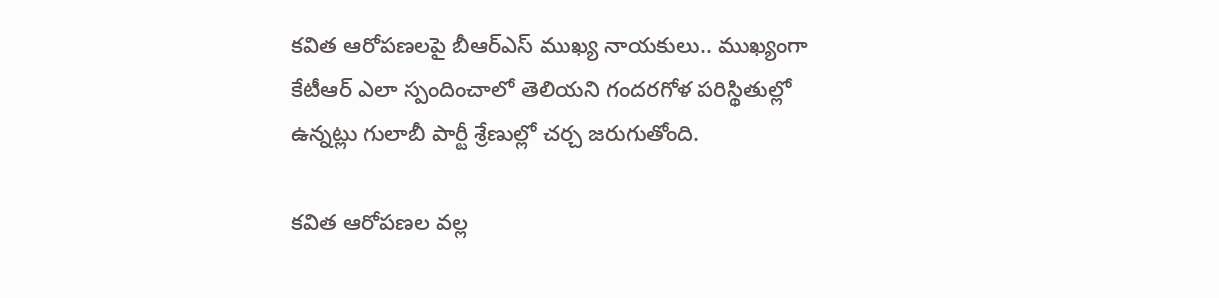కవిత ఆరోపణలపై బీఆర్ఎస్ ముఖ్య నాయకులు.. ముఖ్యంగా కేటీఆర్ ఎలా స్పందించాలో తెలియని గందరగోళ పరిస్థితుల్లో ఉన్నట్లు గులాబీ పార్టీ శ్రేణుల్లో చర్చ జరుగుతోంది.

కవిత ఆరోపణల వల్ల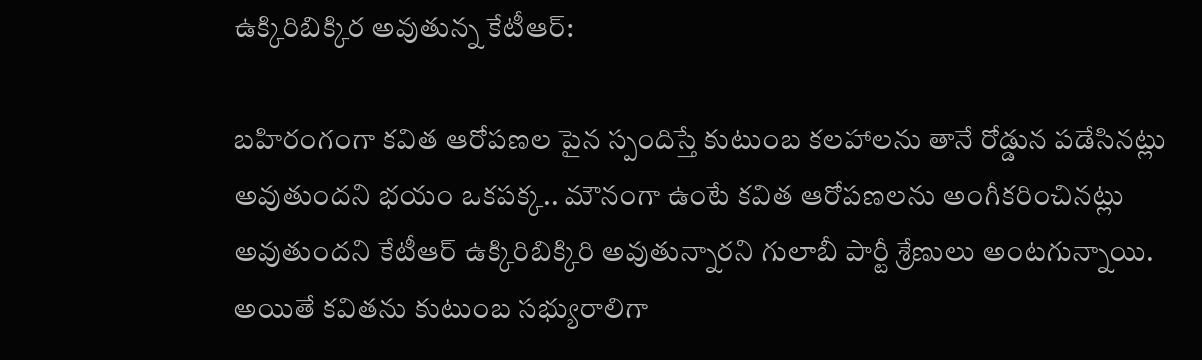ఉక్కిరిబిక్కిర అవుతున్న కేటీఆర్:

బహిరంగంగా కవిత ఆరోపణల పైన స్పందిస్తే కుటుంబ కలహాలను తానే రోడ్డున పడేసినట్లు అవుతుందని భయం ఒకపక్క.. మౌనంగా ఉంటే కవిత ఆరోపణలను అంగీకరించినట్లు అవుతుందని కేటీఆర్ ఉక్కిరిబిక్కిరి అవుతున్నారని గులాబీ పార్టీ శ్రేణులు అంటగున్నాయి. అయితే కవితను కుటుంబ సభ్యురాలిగా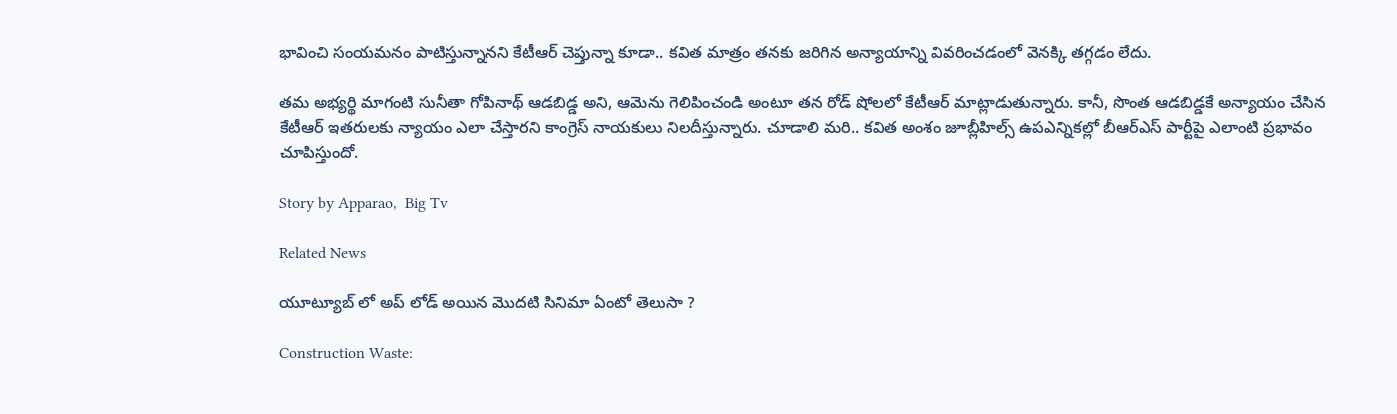భావించి సంయమనం పాటిస్తున్నానని కేటీఆర్ చెప్తున్నా కూడా.. కవిత మాత్రం తనకు జరిగిన అన్యాయాన్ని వివరించడంలో వెనక్కి తగ్గడం లేదు.

తమ అభ్యర్థి మాగంటి సునీతా గోపినాథ్ ఆడబిడ్డ అని, ఆమెను గెలిపించండి అంటూ తన రోడ్ షోలలో కేటీఆర్ మాట్లాడుతున్నారు. కానీ, సొంత ఆడబిడ్డకే అన్యాయం చేసిన కేటీఆర్ ఇతరులకు న్యాయం ఎలా చేస్తారని కాంగ్రెస్ నాయకులు నిలదీస్తున్నారు. చూడాలి మరి.. కవిత అంశం జూబ్లీహిల్స్ ఉపఎన్నికల్లో బీఆర్ఎస్ పార్టీపై ఎలాంటి ప్రభావం చూపిస్తుందో.

Story by Apparao,  Big Tv

Related News

యూట్యూబ్ లో అప్ లోడ్ అయిన మొదటి సినిమా ఏంటో తెలుసా ?

Construction Waste: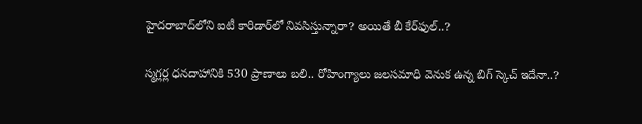హైదరాబాద్‌లోని ఐటీ కారిడార్‌లో నివసిస్తున్నారా? అయితే బీ కేర్‌ఫుల్..?

స్మగ్లర్ల ధనదాహానికి 530 ప్రాణాలు బలి.. రోహింగ్యాలు జలసమాధి వెనుక ఉన్న బిగ్ స్కెచ్ ఇదేనా..?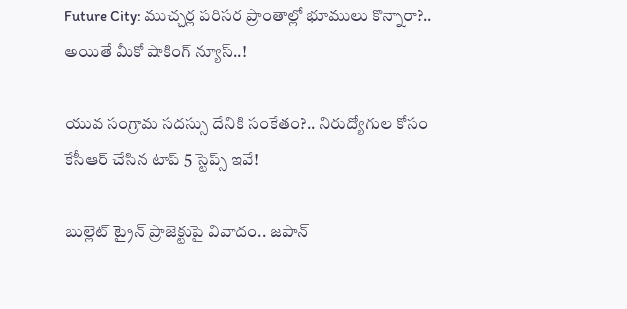Future City: ముచ్చర్ల పరిసర ప్రాంతాల్లో భూములు కొన్నారా?.. అయితే మీకో షాకింగ్ న్యూస్..!

యువ సంగ్రామ సదస్సు దేనికి సంకేతం?.. నిరుద్యోగుల కోసం కేసీఆర్ చేసిన టాప్ 5 స్టెప్స్ ఇవే!

బుల్లెట్ ట్రైన్ ప్రాజెక్టుపై వివాదం.. జపాన్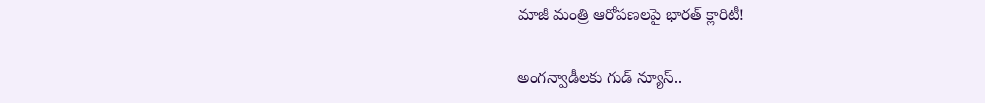మాజీ మంత్రి ఆరోపణలపై భారత్ క్లారిటీ!

అంగన్వాడీలకు గుడ్ న్యూస్..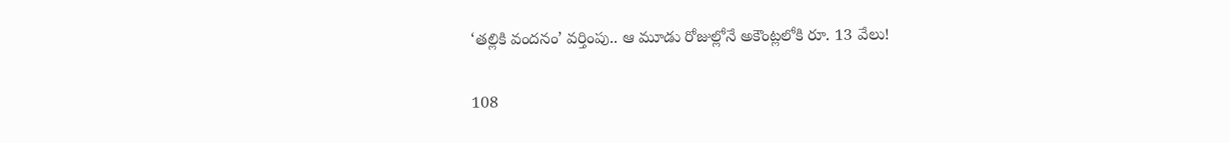‘తల్లికి వందనం’ వర్తింపు.. ఆ మూడు రోజుల్లోనే అకౌంట్లలోకి రూ. 13 వేలు!

108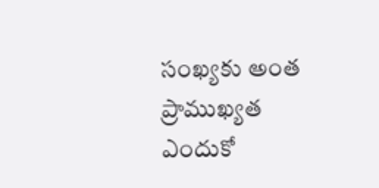సంఖ్యకు అంత ప్రాముఖ్యత ఎందుకో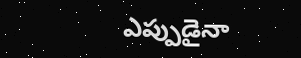ఎప్పుడైనా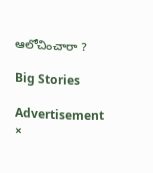ఆలోచించారా ?

Big Stories

Advertisement
×